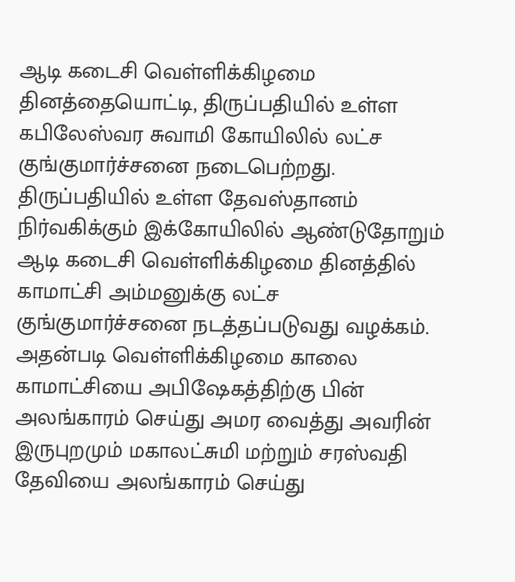ஆடி கடைசி வெள்ளிக்கிழமை தினத்தையொட்டி, திருப்பதியில் உள்ள கபிலேஸ்வர சுவாமி கோயிலில் லட்ச குங்குமார்ச்சனை நடைபெற்றது.
திருப்பதியில் உள்ள தேவஸ்தானம் நிர்வகிக்கும் இக்கோயிலில் ஆண்டுதோறும் ஆடி கடைசி வெள்ளிக்கிழமை தினத்தில் காமாட்சி அம்மனுக்கு லட்ச குங்குமார்ச்சனை நடத்தப்படுவது வழக்கம்.
அதன்படி வெள்ளிக்கிழமை காலை காமாட்சியை அபிஷேகத்திற்கு பின் அலங்காரம் செய்து அமர வைத்து அவரின் இருபுறமும் மகாலட்சுமி மற்றும் சரஸ்வதி தேவியை அலங்காரம் செய்து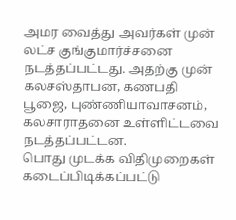அமர வைத்து அவர்கள் முன் லட்ச குங்குமார்ச்சனை நடத்தப்பட்டது. அதற்கு முன் கலசஸ்தாபன, கணபதி பூஜை, புண்ணியாவாசனம், கலசாராதனை உள்ளிட்டவை நடத்தப்பட்டன.
பொது முடக்க விதிமுறைகள் கடைப்பிடிக்கப்பட்டு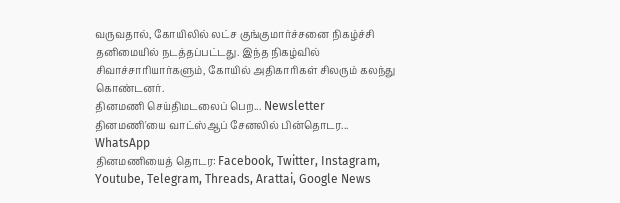வருவதால், கோயிலில் லட்ச குங்குமார்ச்சனை நிகழ்ச்சி தனிமையில் நடத்தப்பட்டது. இந்த நிகழ்வில் சிவாச்சாரியார்களும், கோயில் அதிகாரிகள் சிலரும் கலந்து கொண்டனர்.
தினமணி செய்திமடலைப் பெற... Newsletter
தினமணி'யை வாட்ஸ்ஆப் சேனலில் பின்தொடர... WhatsApp
தினமணியைத் தொடர: Facebook, Twitter, Instagram, Youtube, Telegram, Threads, Arattai, Google News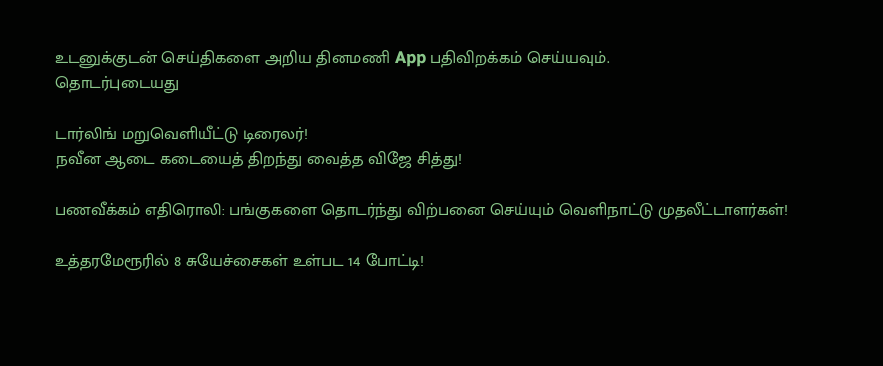உடனுக்குடன் செய்திகளை அறிய தினமணி App பதிவிறக்கம் செய்யவும்.
தொடர்புடையது

டார்லிங் மறுவெளியீட்டு டிரைலர்!
நவீன ஆடை கடையைத் திறந்து வைத்த விஜே சித்து!

பணவீக்கம் எதிரொலி: பங்குகளை தொடர்ந்து விற்பனை செய்யும் வெளிநாட்டு முதலீட்டாளர்கள்!

உத்தரமேரூரில் 8 சுயேச்சைகள் உள்பட 14 போட்டி!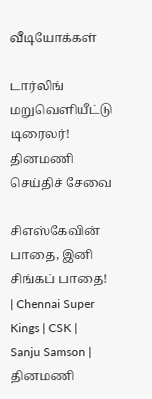வீடியோக்கள்

டார்லிங் மறுவெளியீட்டு டிரைலர்!
தினமணி செய்திச் சேவை

சிஎஸ்கேவின் பாதை, இனி சிங்கப் பாதை! | Chennai Super Kings | CSK | Sanju Samson |
தினமணி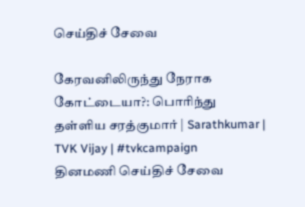செய்திச் சேவை

கேரவனிலிருந்து நேராக கோட்டையா?: பொரிந்து தள்ளிய சரத்குமார் | Sarathkumar | TVK Vijay | #tvkcampaign
தினமணி செய்திச் சேவை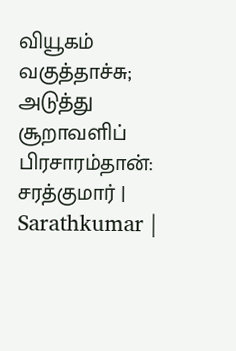வியூகம் வகுத்தாச்சு; அடுத்து சூறாவளிப் பிரசாரம்தான்: சரத்குமார் | Sarathkumar |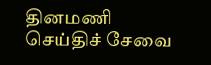தினமணி செய்திச் சேவை